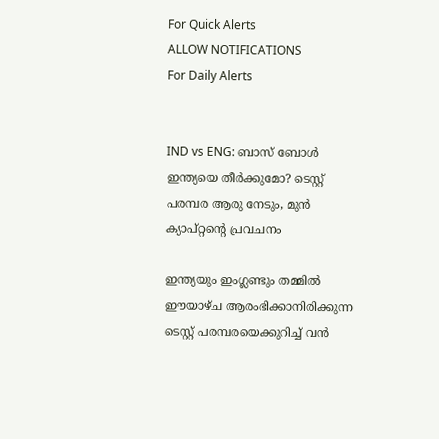For Quick Alerts
ALLOW NOTIFICATIONS
For Daily Alerts


IND vs ENG: ബാസ് ബോള്‍ ഇന്ത്യയെ തീര്‍ക്കുമോ? ടെസ്റ്റ് പരമ്പര ആരു നേടും, മുന്‍ ക്യാപ്റ്റന്റെ പ്രവചനം

ഇന്ത്യയും ഇംഗ്ലണ്ടും തമ്മില്‍ ഈയാഴ്ച ആരംഭിക്കാനിരിക്കുന്ന ടെസ്റ്റ് പരമ്പരയെക്കുറിച്ച് വന്‍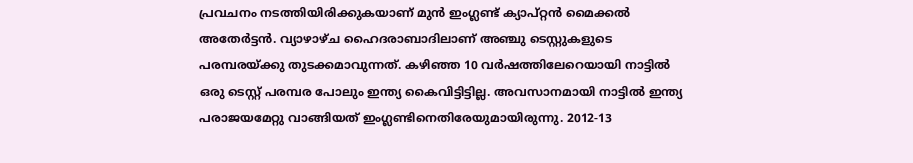പ്രവചനം നടത്തിയിരിക്കുകയാണ് മുന്‍ ഇംഗ്ലണ്ട് ക്യാപ്റ്റന്‍ മൈക്കല്‍ അതേര്‍ട്ടന്‍. വ്യാഴാഴ്ച ഹൈദരാബാദിലാണ് അഞ്ചു ടെസ്റ്റുകളുടെ പരമ്പരയ്ക്കു തുടക്കമാവുന്നത്. കഴിഞ്ഞ 10 വര്‍ഷത്തിലേറെയായി നാട്ടില്‍ ഒരു ടെസ്റ്റ് പരമ്പര പോലും ഇന്ത്യ കൈവിട്ടിട്ടില്ല. അവസാനമായി നാട്ടില്‍ ഇന്ത്യ പരാജയമേറ്റു വാങ്ങിയത് ഇംഗ്ലണ്ടിനെതിരേയുമായിരുന്നു. 2012-13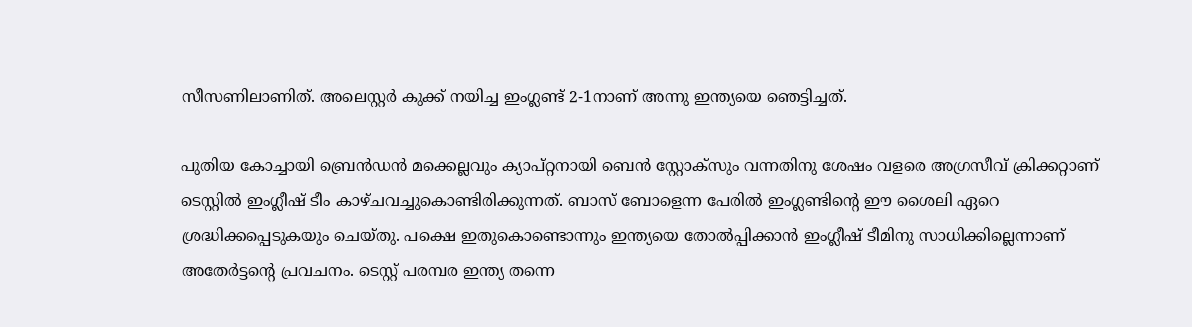സീസണിലാണിത്. അലെസ്റ്റര്‍ കുക്ക് നയിച്ച ഇംഗ്ലണ്ട് 2-1നാണ് അന്നു ഇന്ത്യയെ ഞെട്ടിച്ചത്.

പുതിയ കോച്ചായി ബ്രെന്‍ഡന്‍ മക്കെല്ലവും ക്യാപ്റ്റനായി ബെന്‍ സ്റ്റോക്‌സും വന്നതിനു ശേഷം വളരെ അഗ്രസീവ് ക്രിക്കറ്റാണ് ടെസ്റ്റില്‍ ഇംഗ്ലീഷ് ടീം കാഴ്ചവച്ചുകൊണ്ടിരിക്കുന്നത്. ബാസ് ബോളെന്ന പേരില്‍ ഇംഗ്ലണ്ടിന്റെ ഈ ശൈലി ഏറെ ശ്രദ്ധിക്കപ്പെടുകയും ചെയ്തു. പക്ഷെ ഇതുകൊണ്ടൊന്നും ഇന്ത്യയെ തോല്‍പ്പിക്കാന്‍ ഇംഗ്ലീഷ് ടീമിനു സാധിക്കില്ലെന്നാണ് അതേര്‍ട്ടന്റെ പ്രവചനം. ടെസ്റ്റ് പരമ്പര ഇന്ത്യ തന്നെ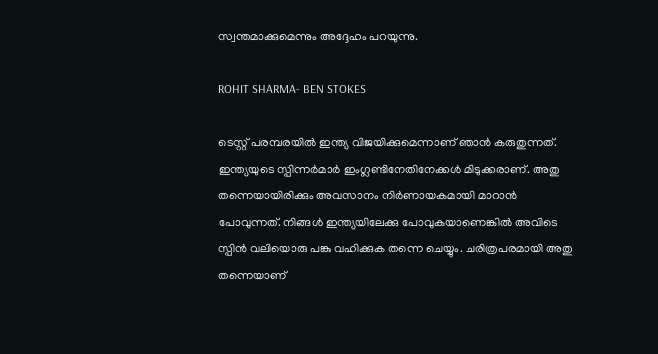സ്വന്തമാക്കുമെന്നും അദ്ദേഹം പറയുന്നു.

ROHIT SHARMA- BEN STOKES

ടെസ്റ്റ് പരമ്പരയില്‍ ഇന്ത്യ വിജയിക്കുമെന്നാണ് ഞാന്‍ കരുതുന്നത്. ഇന്ത്യയുടെ സ്പിന്നര്‍മാര്‍ ഇംഗ്ലണ്ടിനേതിനേക്കള്‍ മിടുക്കരാണ്. അതു തന്നെയായിരിക്കും അവസാനം നിര്‍ണായകമായി മാറാന്‍ പോവുന്നത്. നിങ്ങള്‍ ഇന്ത്യയിലേക്കു പോവുകയാണെങ്കില്‍ അവിടെ സ്പിന്‍ വലിയൊരു പങ്കു വഹിക്കുക തന്നെ ചെയ്യും. ചരിത്രപരമായി അതു തന്നെയാണ്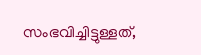സംഭവിച്ചിട്ടുള്ളത്,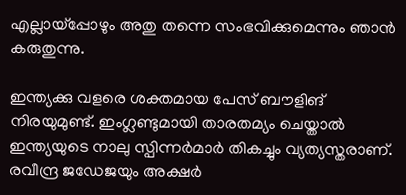എല്ലായ്‌പ്പോഴും അതു തന്നെ സംഭവിക്കുമെന്നും ഞാന്‍ കരുതുന്നു.

ഇന്ത്യക്കു വളരെ ശക്തമായ പേസ് ബൗളിങ് നിരയുമുണ്ട്. ഇംഗ്ലണ്ടുമായി താരതമ്യം ചെയ്താല്‍ ഇന്ത്യയുടെ നാലു സ്പിന്നര്‍മാര്‍ തികച്ചും വ്യത്യസ്തരാണ്. രവീന്ദ്ര ജഡേജയും അക്ഷര്‍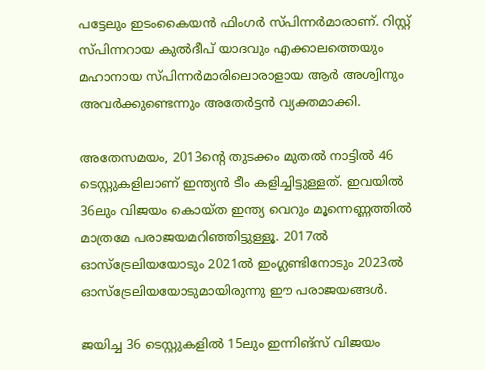പട്ടേലും ഇടംകൈയന്‍ ഫിംഗര്‍ സ്പിന്നര്‍മാരാണ്. റിസ്റ്റ് സ്പിന്നറായ കുല്‍ദീപ് യാദവും എക്കാലത്തെയും മഹാനായ സ്പിന്നര്‍മാരിലൊരാളായ ആര്‍ അശ്വിനും അവര്‍ക്കുണ്ടെന്നും അതേര്‍ട്ടന്‍ വ്യക്തമാക്കി.

അതേസമയം, 2013ന്റെ തുടക്കം മുതല്‍ നാട്ടില്‍ 46 ടെസ്റ്റുകളിലാണ് ഇന്ത്യന്‍ ടീം കളിച്ചിട്ടുള്ളത്. ഇവയില്‍ 36ലും വിജയം കൊയ്ത ഇന്ത്യ വെറും മൂന്നെണ്ണത്തില്‍ മാത്രമേ പരാജയമറിഞ്ഞിട്ടുള്ളൂ. 2017ല്‍ ഓസ്‌ട്രേലിയയോടും 2021ല്‍ ഇംഗ്ലണ്ടിനോടും 2023ല്‍ ഓസ്‌ട്രേലിയയോടുമായിരുന്നു ഈ പരാജയങ്ങള്‍.

ജയിച്ച 36 ടെസ്റ്റുകളില്‍ 15ലും ഇന്നിങ്‌സ് വിജയം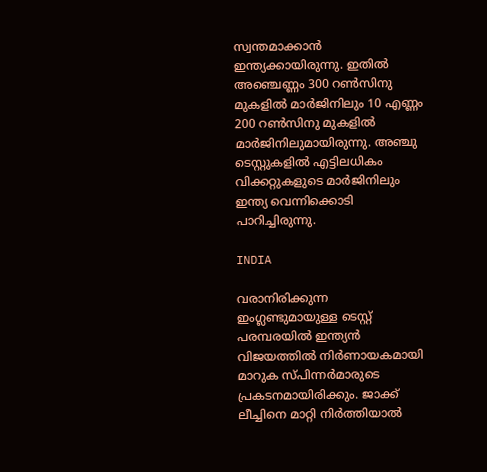സ്വന്തമാക്കാന്‍ ഇന്ത്യക്കായിരുന്നു. ഇതില്‍ അഞ്ചെണ്ണം 300 റണ്‍സിനു മുകളില്‍ മാര്‍ജിനിലും 10 എണ്ണം 200 റണ്‍സിനു മുകളില്‍ മാര്‍ജിനിലുമായിരുന്നു. അഞ്ചു ടെസ്റ്റുകളില്‍ എട്ടിലധികം വിക്കറ്റുകളുടെ മാര്‍ജിനിലും ഇന്ത്യ വെന്നിക്കൊടി പാറിച്ചിരുന്നു.

INDIA

വരാനിരിക്കുന്ന ഇംഗ്ലണ്ടുമായുള്ള ടെസ്റ്റ് പരമ്പരയില്‍ ഇന്ത്യന്‍ വിജയത്തില്‍ നിര്‍ണായകമായി മാറുക സ്പിന്നര്‍മാരുടെ പ്രകടനമായിരിക്കും. ജാക്ക് ലീച്ചിനെ മാറ്റി നിര്‍ത്തിയാല്‍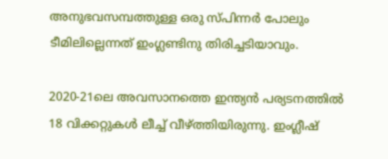അനുഭവസമ്പത്തുള്ള ഒരു സ്പിന്നര്‍ പോലും ടീമിലില്ലെന്നത് ഇംഗ്ലണ്ടിനു തിരിച്ചടിയാവും.

2020-21ലെ അവസാനത്തെ ഇന്ത്യന്‍ പര്യടനത്തില്‍ 18 വിക്കറ്റുകള്‍ ലീച്ച് വീഴ്ത്തിയിരുന്നു. ഇംഗ്ലീഷ്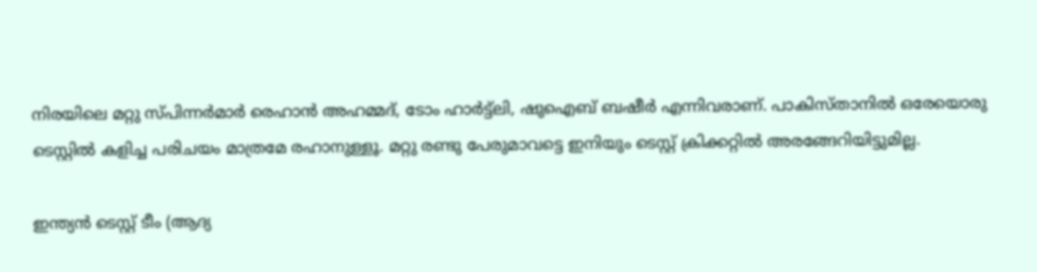നിരയിലെ മറ്റു സ്പിന്നര്‍മാര്‍ രെഹാന്‍ അഹമ്മദ്, ടോം ഹാര്‍ട്ട്‌ലി, ഷുഐബ് ബഷീര്‍ എന്നിവരാണ്. പാകിസ്താനില്‍ ഒരേയൊരു ടെസ്റ്റില്‍ കളിച്ച പരിചയം മാത്രമേ രഹാനുള്ളൂ. മറ്റു രണ്ടു പേരുമാവട്ടെ ഇനിയും ടെസ്റ്റ് ക്രിക്കറ്റില്‍ അരങ്ങേറിയിട്ടുമില്ല.

ഇന്ത്യന്‍ ടെസ്റ്റ് ടീം (ആദ്യ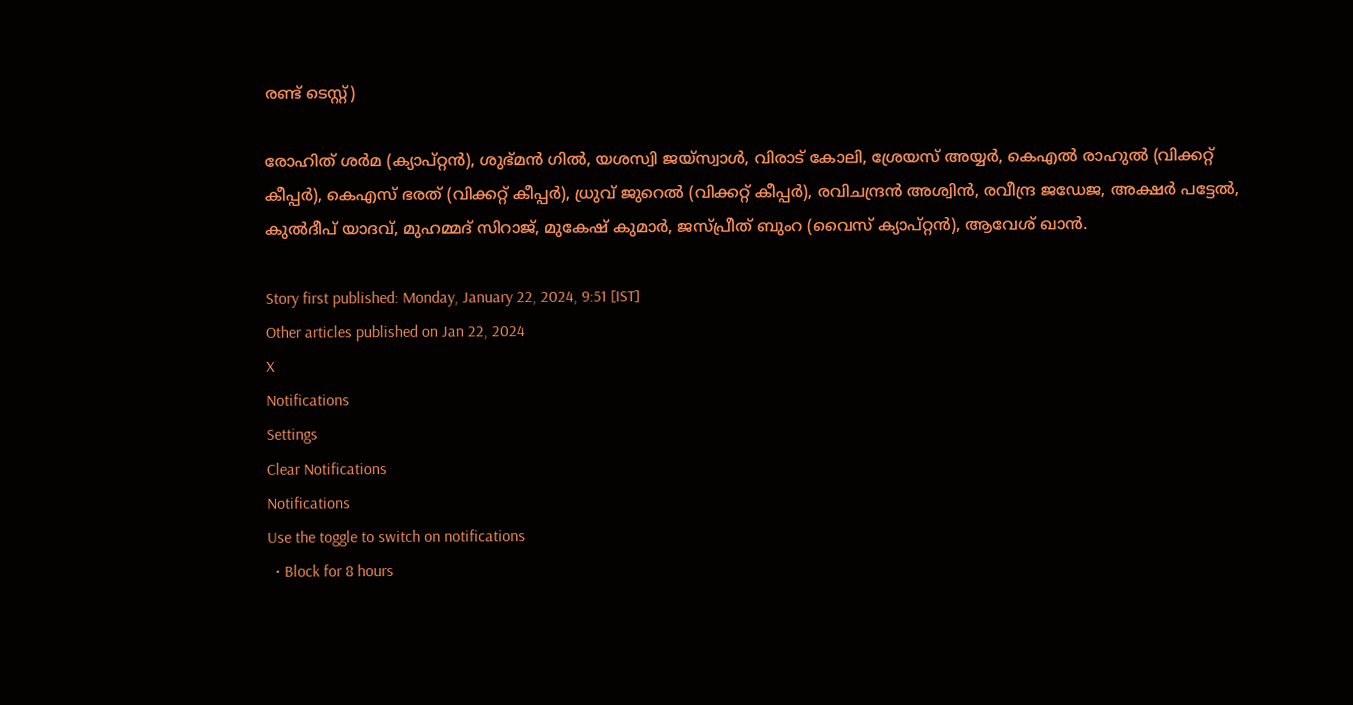രണ്ട് ടെസ്റ്റ്)

രോഹിത് ശര്‍മ (ക്യാപ്റ്റന്‍), ശുഭ്മന്‍ ഗില്‍, യശസ്വി ജയ്സ്വാള്‍, വിരാട് കോലി, ശ്രേയസ് അയ്യര്‍, കെഎല്‍ രാഹുല്‍ (വിക്കറ്റ് കീപ്പര്‍), കെഎസ് ഭരത് (വിക്കറ്റ് കീപ്പര്‍), ധ്രുവ് ജുറെല്‍ (വിക്കറ്റ് കീപ്പര്‍), രവിചന്ദ്രന്‍ അശ്വിന്‍, രവീന്ദ്ര ജഡേജ, അക്ഷര്‍ പട്ടേല്‍, കുല്‍ദീപ് യാദവ്, മുഹമ്മദ് സിറാജ്, മുകേഷ് കുമാര്‍, ജസ്പ്രീത് ബുംറ (വൈസ് ക്യാപ്റ്റന്‍), ആവേശ് ഖാന്‍.

Story first published: Monday, January 22, 2024, 9:51 [IST]
Other articles published on Jan 22, 2024
X
Notifications
Settings
Clear Notifications
Notifications
Use the toggle to switch on notifications
  • Block for 8 hours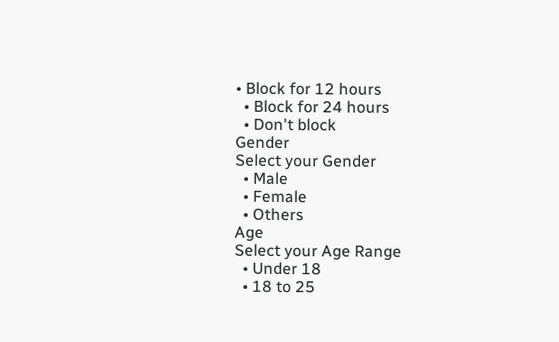• Block for 12 hours
  • Block for 24 hours
  • Don't block
Gender
Select your Gender
  • Male
  • Female
  • Others
Age
Select your Age Range
  • Under 18
  • 18 to 25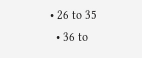• 26 to 35
  • 36 to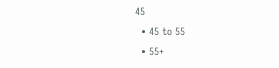45
  • 45 to 55
  • 55+